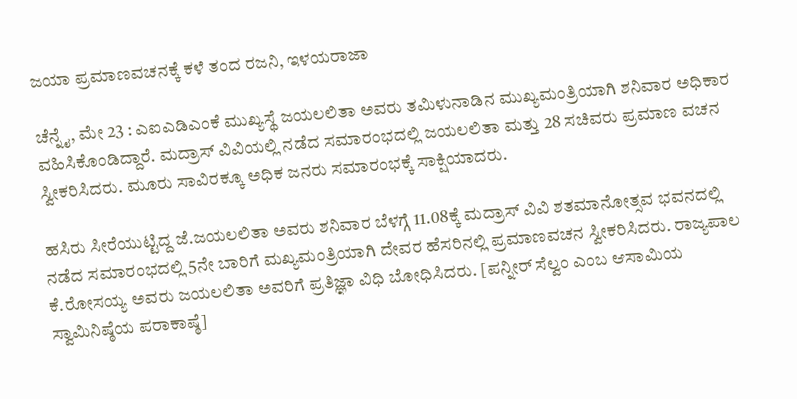ಜಯಾ ಪ್ರಮಾಣವಚನಕ್ಕೆ ಕಳೆ ತಂದ ರಜನಿ, ಇಳಯರಾಜಾ

ಚೆನ್ನೈ, ಮೇ 23 : ಎಐಎಡಿಎಂಕೆ ಮುಖ್ಯಸ್ಥೆ ಜಯಲಲಿತಾ ಅವರು ತಮಿಳುನಾಡಿನ ಮುಖ್ಯಮಂತ್ರಿಯಾಗಿ ಶನಿವಾರ ಅಧಿಕಾರ ವಹಿಸಿಕೊಂಡಿದ್ದಾರೆ. ಮದ್ರಾಸ್ ವಿವಿಯಲ್ಲಿ ನಡೆದ ಸಮಾರಂಭದಲ್ಲಿ ಜಯಲಲಿತಾ ಮತ್ತು 28 ಸಚಿವರು ಪ್ರಮಾಣ ವಚನ ಸ್ವೀಕರಿಸಿದರು. ಮೂರು ಸಾವಿರಕ್ಕೂ ಅಧಿಕ ಜನರು ಸಮಾರಂಭಕ್ಕೆ ಸಾಕ್ಷಿಯಾದರು.

ಹಸಿರು ಸೀರೆಯುಟ್ಟಿದ್ದ ಜೆ.ಜಯಲಲಿತಾ ಅವರು ಶನಿವಾರ ಬೆಳಗ್ಗೆ 11.08ಕ್ಕೆ ಮದ್ರಾಸ್ ವಿವಿ ಶತಮಾನೋತ್ಸವ ಭವನದಲ್ಲಿ ನಡೆದ ಸಮಾರಂಭದಲ್ಲಿ 5ನೇ ಬಾರಿಗೆ ಮಖ್ಯಮಂತ್ರಿಯಾಗಿ ದೇವರ ಹೆಸರಿನಲ್ಲಿ ಪ್ರಮಾಣವಚನ ಸ್ವೀಕರಿಸಿದರು. ರಾಜ್ಯಪಾಲ ಕೆ.ರೋಸಯ್ಯ ಅವರು ಜಯಲಲಿತಾ ಅವರಿಗೆ ಪ್ರತಿಜ್ಞಾ ವಿಧಿ ಬೋಧಿಸಿದರು. [ಪನ್ನೀರ್ ಸೆಲ್ವಂ ಎಂಬ ಆಸಾಮಿಯ ಸ್ವಾಮಿನಿಷ್ಠೆಯ ಪರಾಕಾಷ್ಠೆ]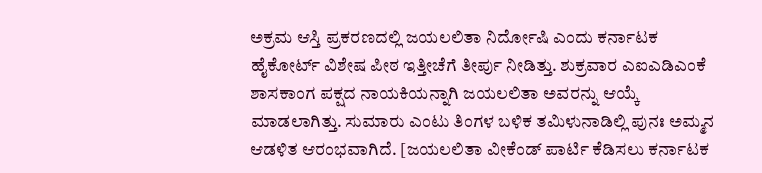ಅಕ್ರಮ ಆಸ್ತಿ ಪ್ರಕರಣದಲ್ಲಿ ಜಯಲಲಿತಾ ನಿರ್ದೋಷಿ ಎಂದು ಕರ್ನಾಟಕ ಹೈಕೋರ್ಟ್ ವಿಶೇಷ ಪೀಠ ಇತ್ತೀಚೆಗೆ ತೀರ್ಪು ನೀಡಿತ್ತು. ಶುಕ್ರವಾರ ಎಐಎಡಿಎಂಕೆ ಶಾಸಕಾಂಗ ಪಕ್ಷದ ನಾಯಕಿಯನ್ನಾಗಿ ಜಯಲಲಿತಾ ಅವರನ್ನು ಆಯ್ಕೆ ಮಾಡಲಾಗಿತ್ತು. ಸುಮಾರು ಎಂಟು ತಿಂಗಳ ಬಳಿಕ ತಮಿಳುನಾಡಿಲ್ಲಿ ಪುನಃ ಅಮ್ಮನ ಆಡಳಿತ ಆರಂಭವಾಗಿದೆ. [ಜಯಲಲಿತಾ ವೀಕೆಂಡ್ ಪಾರ್ಟಿ ಕೆಡಿಸಲು ಕರ್ನಾಟಕ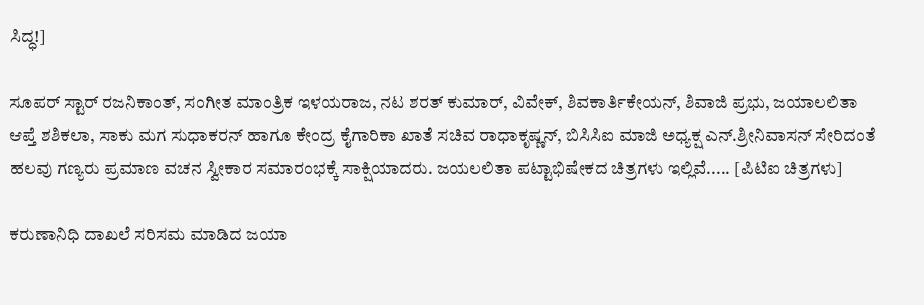ಸಿದ್ಧ!]

ಸೂಪರ್ ಸ್ಟಾರ್ ರಜನಿಕಾಂತ್, ಸಂಗೀತ ಮಾಂತ್ರಿಕ ಇಳಯರಾಜ, ನಟ ಶರತ್ ಕುಮಾರ್, ವಿವೇಕ್, ಶಿವಕಾರ್ತಿಕೇಯನ್, ಶಿವಾಜಿ ಪ್ರಭು, ಜಯಾಲಲಿತಾ ಆಪ್ತೆ ಶಶಿಕಲಾ, ಸಾಕು ಮಗ ಸುಧಾಕರನ್ ಹಾಗೂ ಕೇಂದ್ರ ಕೈಗಾರಿಕಾ ಖಾತೆ ಸಚಿವ ರಾಧಾಕೃಷ್ಣನ್, ಬಿಸಿಸಿಐ ಮಾಜಿ ಅಧ್ಯಕ್ಷ ಎನ್.ಶ್ರೀನಿವಾಸನ್ ಸೇರಿದಂತೆ ಹಲವು ಗಣ್ಯರು ಪ್ರಮಾಣ ವಚನ ಸ್ವೀಕಾರ ಸಮಾರಂಭಕ್ಕೆ ಸಾಕ್ಷಿಯಾದರು. ಜಯಲಲಿತಾ ಪಟ್ಟಾಭಿಷೇಕದ ಚಿತ್ರಗಳು ಇಲ್ಲಿವೆ..... [ಪಿಟಿಐ ಚಿತ್ರಗಳು]

ಕರುಣಾನಿಧಿ ದಾಖಲೆ ಸರಿಸಮ ಮಾಡಿದ ಜಯಾ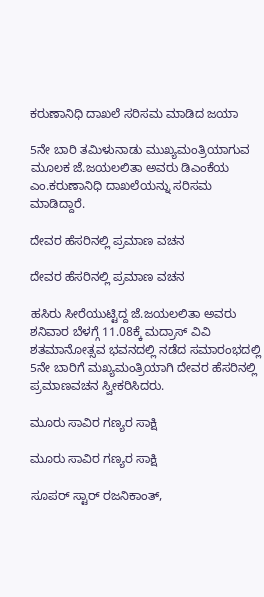ಕರುಣಾನಿಧಿ ದಾಖಲೆ ಸರಿಸಮ ಮಾಡಿದ ಜಯಾ

5ನೇ ಬಾರಿ ತಮಿಳುನಾಡು ಮುಖ್ಯಮಂತ್ರಿಯಾಗುವ ಮೂಲಕ ಜೆ.ಜಯಲಲಿತಾ ಅವರು ಡಿಎಂಕೆಯ ಎಂ.ಕರುಣಾನಿಧಿ ದಾಖಲೆಯನ್ನು ಸರಿಸಮ ಮಾಡಿದ್ದಾರೆ.

ದೇವರ ಹೆಸರಿನಲ್ಲಿ ಪ್ರಮಾಣ ವಚನ

ದೇವರ ಹೆಸರಿನಲ್ಲಿ ಪ್ರಮಾಣ ವಚನ

ಹಸಿರು ಸೀರೆಯುಟ್ಟಿದ್ದ ಜೆ.ಜಯಲಲಿತಾ ಅವರು ಶನಿವಾರ ಬೆಳಗ್ಗೆ 11.08ಕ್ಕೆ ಮದ್ರಾಸ್ ವಿವಿ ಶತಮಾನೋತ್ಸವ ಭವನದಲ್ಲಿ ನಡೆದ ಸಮಾರಂಭದಲ್ಲಿ 5ನೇ ಬಾರಿಗೆ ಮಖ್ಯಮಂತ್ರಿಯಾಗಿ ದೇವರ ಹೆಸರಿನಲ್ಲಿ ಪ್ರಮಾಣವಚನ ಸ್ವೀಕರಿಸಿದರು.

ಮೂರು ಸಾವಿರ ಗಣ್ಯರ ಸಾಕ್ಷಿ

ಮೂರು ಸಾವಿರ ಗಣ್ಯರ ಸಾಕ್ಷಿ

ಸೂಪರ್ ಸ್ಟಾರ್ ರಜನಿಕಾಂತ್,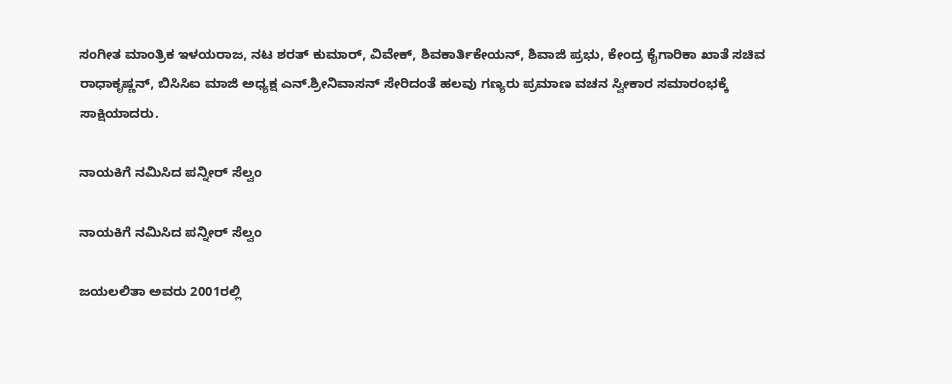ಸಂಗೀತ ಮಾಂತ್ರಿಕ ಇಳಯರಾಜ, ನಟ ಶರತ್ ಕುಮಾರ್, ವಿವೇಕ್, ಶಿವಕಾರ್ತಿಕೇಯನ್, ಶಿವಾಜಿ ಪ್ರಭು, ಕೇಂದ್ರ ಕೈಗಾರಿಕಾ ಖಾತೆ ಸಚಿವ ರಾಧಾಕೃಷ್ಣನ್, ಬಿಸಿಸಿಐ ಮಾಜಿ ಅಧ್ಯಕ್ಷ ಎನ್.ಶ್ರೀನಿವಾಸನ್ ಸೇರಿದಂತೆ ಹಲವು ಗಣ್ಯರು ಪ್ರಮಾಣ ವಚನ ಸ್ವೀಕಾರ ಸಮಾರಂಭಕ್ಕೆ ಸಾಕ್ಷಿಯಾದರು.

ನಾಯಕಿಗೆ ನಮಿಸಿದ ಪನ್ನೀರ್ ಸೆಲ್ವಂ

ನಾಯಕಿಗೆ ನಮಿಸಿದ ಪನ್ನೀರ್ ಸೆಲ್ವಂ

ಜಯಲಲಿತಾ ಅವರು 2001ರಲ್ಲಿ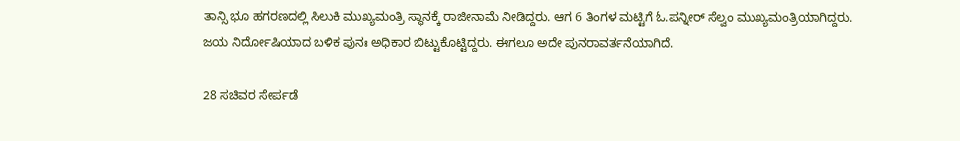ತಾನ್ಸಿ ಭೂ ಹಗರಣದಲ್ಲಿ ಸಿಲುಕಿ ಮುಖ್ಯಮಂತ್ರಿ ಸ್ಥಾನಕ್ಕೆ ರಾಜೀನಾಮೆ ನೀಡಿದ್ದರು. ಆಗ 6 ತಿಂಗಳ ಮಟ್ಟಿಗೆ ಓ.ಪನ್ನೀರ್ ಸೆಲ್ವಂ ಮುಖ್ಯಮಂತ್ರಿಯಾಗಿದ್ದರು. ಜಯ ನಿರ್ದೋಷಿಯಾದ ಬಳಿಕ ಪುನಃ ಅಧಿಕಾರ ಬಿಟ್ಟುಕೊಟ್ಟಿದ್ದರು. ಈಗಲೂ ಅದೇ ಪುನರಾವರ್ತನೆಯಾಗಿದೆ.

28 ಸಚಿವರ ಸೇರ್ಪಡೆ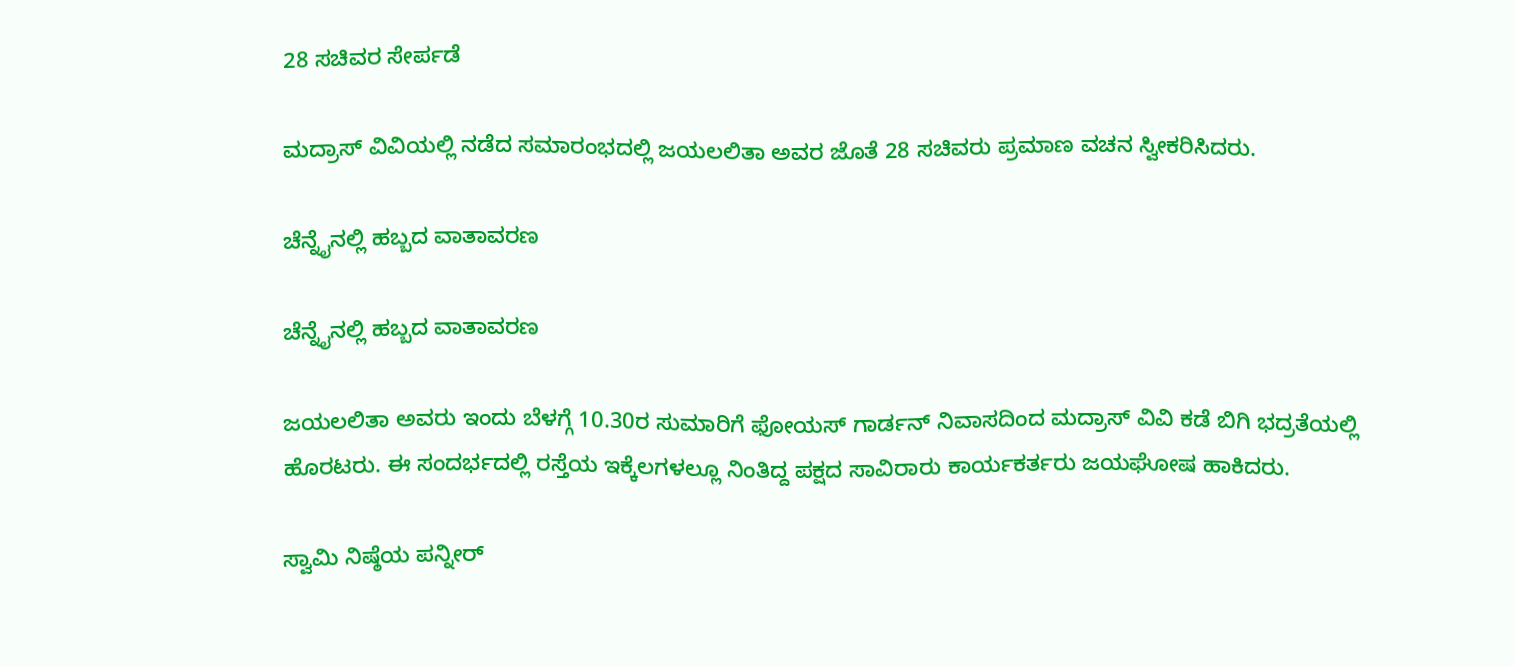28 ಸಚಿವರ ಸೇರ್ಪಡೆ

ಮದ್ರಾಸ್ ವಿವಿಯಲ್ಲಿ ನಡೆದ ಸಮಾರಂಭದಲ್ಲಿ ಜಯಲಲಿತಾ ಅವರ ಜೊತೆ 28 ಸಚಿವರು ಪ್ರಮಾಣ ವಚನ ಸ್ವೀಕರಿಸಿದರು.

ಚೆನ್ನೈನಲ್ಲಿ ಹಬ್ಬದ ವಾತಾವರಣ

ಚೆನ್ನೈನಲ್ಲಿ ಹಬ್ಬದ ವಾತಾವರಣ

ಜಯಲಲಿತಾ ಅವರು ಇಂದು ಬೆಳಗ್ಗೆ 10.30ರ ಸುಮಾರಿಗೆ ಫೋಯಸ್ ಗಾರ್ಡನ್ ನಿವಾಸದಿಂದ ಮದ್ರಾಸ್ ವಿವಿ ಕಡೆ ಬಿಗಿ ಭದ್ರತೆಯಲ್ಲಿ ಹೊರಟರು. ಈ ಸಂದರ್ಭದಲ್ಲಿ ರಸ್ತೆಯ ಇಕ್ಕೆಲಗಳಲ್ಲೂ ನಿಂತಿದ್ದ ಪಕ್ಷದ ಸಾವಿರಾರು ಕಾರ್ಯಕರ್ತರು ಜಯಘೋಷ ಹಾಕಿದರು.

ಸ್ವಾಮಿ ನಿಷ್ಠೆಯ ಪನ್ನೀರ್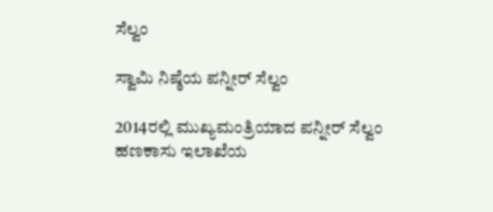ಸೆಲ್ವಂ

ಸ್ವಾಮಿ ನಿಷ್ಠೆಯ ಪನ್ನೀರ್ ಸೆಲ್ವಂ

2014ರಲ್ಲಿ ಮುಖ್ಯಮಂತ್ರಿಯಾದ ಪನ್ನೀರ್ ಸೆಲ್ವಂ ಹಣಕಾಸು ಇಲಾಖೆಯ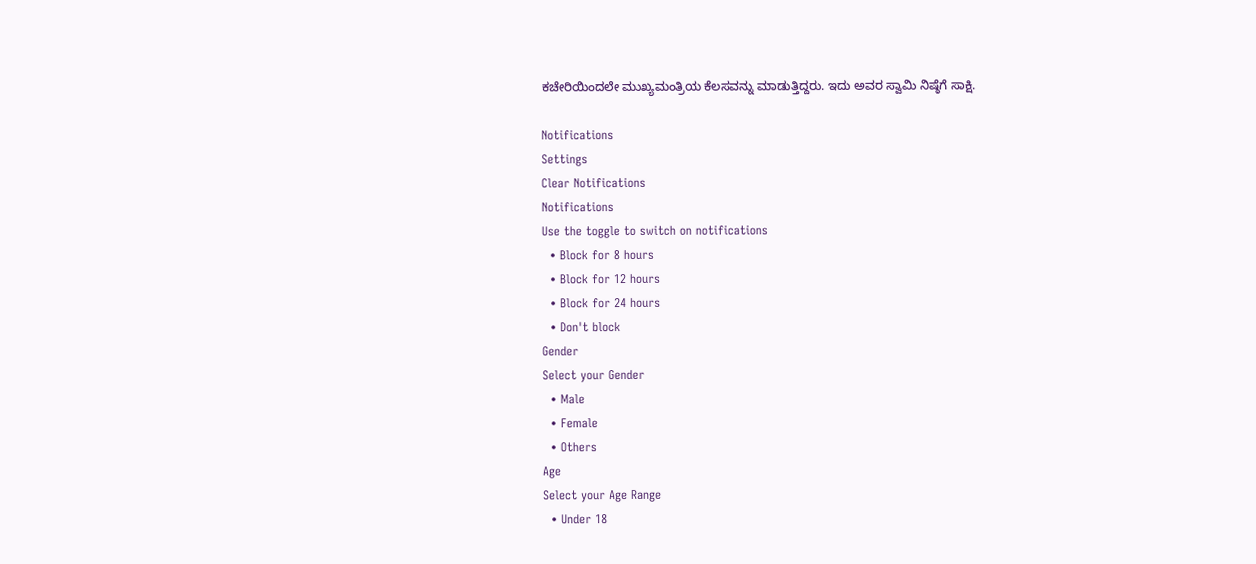ಕಚೇರಿಯಿಂದಲೇ ಮುಖ್ಯಮಂತ್ರಿಯ ಕೆಲಸವನ್ನು ಮಾಡುತ್ತಿದ್ದರು. ಇದು ಅವರ ಸ್ವಾಮಿ ನಿಷ್ಠೆಗೆ ಸಾಕ್ಷಿ.

Notifications
Settings
Clear Notifications
Notifications
Use the toggle to switch on notifications
  • Block for 8 hours
  • Block for 12 hours
  • Block for 24 hours
  • Don't block
Gender
Select your Gender
  • Male
  • Female
  • Others
Age
Select your Age Range
  • Under 18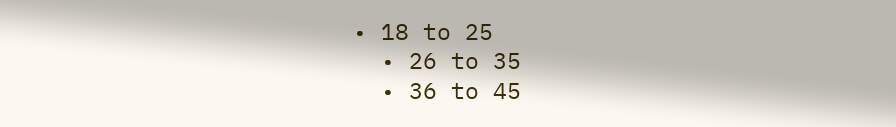• 18 to 25
  • 26 to 35
  • 36 to 45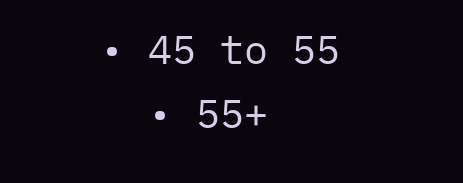• 45 to 55
  • 55+